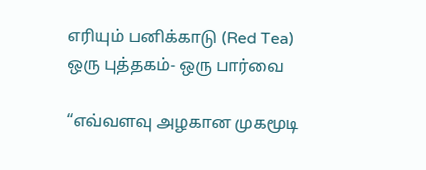எரியும் பனிக்காடு (Red Tea) ஒரு புத்தகம்- ஒரு பார்வை

“எவ்வளவு அழகான முகமூடி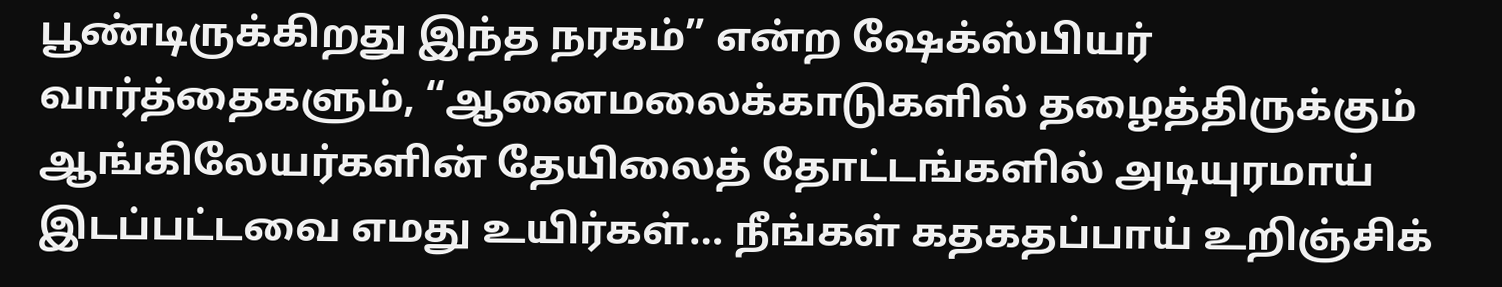பூண்டிருக்கிறது இந்த நரகம்” என்ற ஷேக்ஸ்பியர் வார்த்தைகளும், “ஆனைமலைக்காடுகளில் தழைத்திருக்கும் ஆங்கிலேயர்களின் தேயிலைத் தோட்டங்களில் அடியுரமாய் இடப்பட்டவை எமது உயிர்கள்… நீங்கள் கதகதப்பாய் உறிஞ்சிக்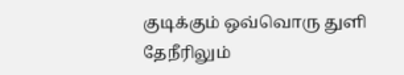குடிக்கும் ஒவ்வொரு துளி தேநீரிலும்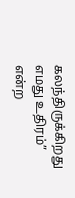கலந்திருக்கிறது எமது உதிரம்” என்ற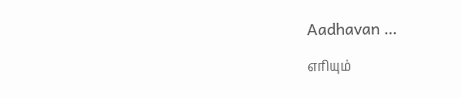Aadhavan …

எரியும்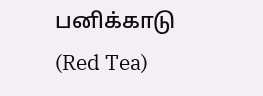பனிக்காடு (Red Tea)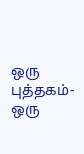ஒரு புத்தகம்- ஒரு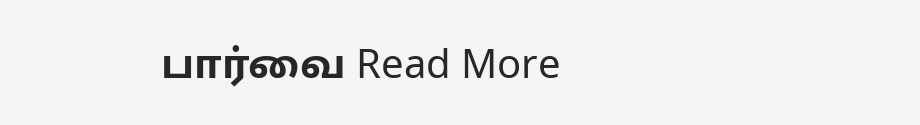பார்வை Read More